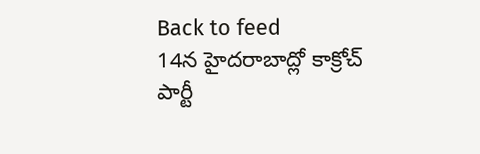Back to feed
14న హైదరాబాద్లో కాక్రోచ్ పార్టీ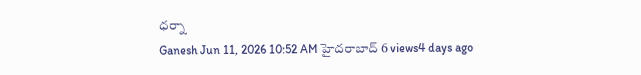ధర్నా
Ganesh Jun 11, 2026 10:52 AM హైదరాబాద్ 6 views4 days ago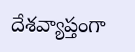దేశవ్యాప్తంగా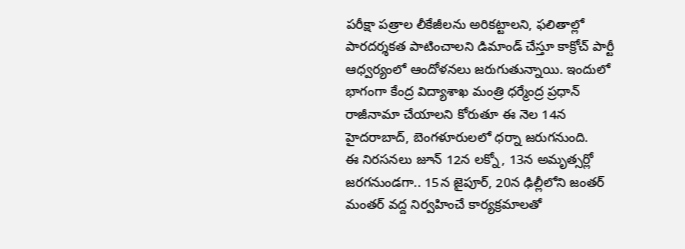పరీక్షా పత్రాల లీకేజీలను అరికట్టాలని, ఫలితాల్లో పారదర్శకత పాటించాలని డిమాండ్ చేస్తూ కాక్రోచ్ పార్టీ ఆధ్వర్యంలో ఆందోళనలు జరుగుతున్నాయి. ఇందులో భాగంగా కేంద్ర విద్యాశాఖ మంత్రి ధర్మేంద్ర ప్రధాన్ రాజీనామా చేయాలని కోరుతూ ఈ నెల 14న హైదరాబాద్, బెంగళూరులలో ధర్నా జరుగనుంది.
ఈ నిరసనలు జూన్ 12న లక్నో, 13న అమృత్సర్లో జరగనుండగా.. 15న జైపూర్, 20న ఢిల్లీలోని జంతర్ మంతర్ వద్ద నిర్వహించే కార్యక్రమాలతో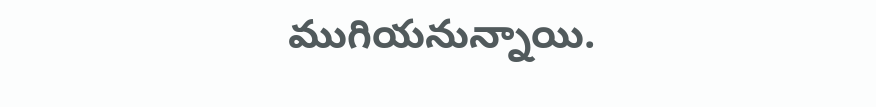ముగియనున్నాయి.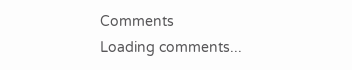Comments
Loading comments...